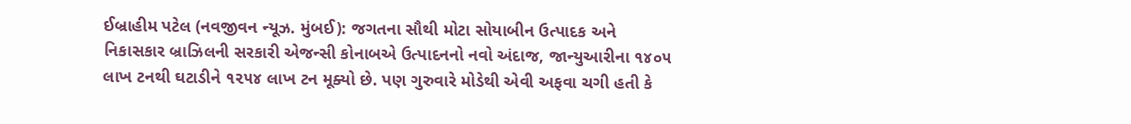ઈબ્રાહીમ પટેલ (નવજીવન ન્યૂઝ. મુંબઈ): જગતના સૌથી મોટા સોયાબીન ઉત્પાદક અને નિકાસકાર બ્રાઝિલની સરકારી એજન્સી કોનાબએ ઉત્પાદનનો નવો અંદાજ, જાન્યુઆરીના ૧૪૦૫ લાખ ટનથી ઘટાડીને ૧૨૫૪ લાખ ટન મૂક્યો છે. પણ ગુરુવારે મોડેથી એવી અફવા ચગી હતી કે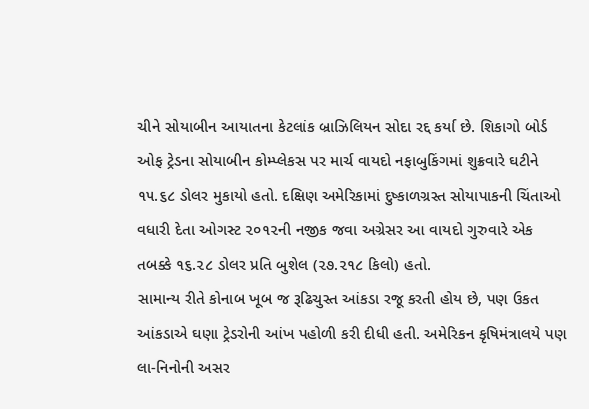ચીને સોયાબીન આયાતના કેટલાંક બ્રાઝિલિયન સોદા રદ્દ કર્યા છે. શિકાગો બોર્ડ ઓફ ટ્રેડના સોયાબીન કોમ્પ્લેકસ પર માર્ચ વાયદો નફાબુકિંગમાં શુક્રવારે ઘટીને ૧૫.૬૮ ડોલર મુકાયો હતો. દક્ષિણ અમેરિકામાં દુષ્કાળગ્રસ્ત સોયાપાકની ચિંતાઓ વધારી દેતા ઓગસ્ટ ૨૦૧૨ની નજીક જવા અગ્રેસર આ વાયદો ગુરુવારે એક તબક્કે ૧૬.૨૮ ડોલર પ્રતિ બુશેલ (૨૭.૨૧૮ કિલો) હતો.
સામાન્ય રીતે કોનાબ ખૂબ જ રૂઢિચુસ્ત આંકડા રજૂ કરતી હોય છે, પણ ઉકત આંકડાએ ઘણા ટ્રેડરોની આંખ પહોળી કરી દીધી હતી. અમેરિકન કૃષિમંત્રાલયે પણ લા-નિનોની અસર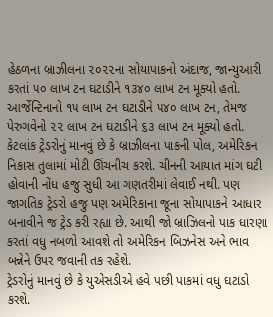હેઠળના બ્રાઝીલના ૨૦૨૨ના સોયાપાકનો અંદાજ, જાન્યુઆરી કરતાં ૫૦ લાખ ટન ઘટાડીને ૧૩૪૦ લાખ ટન મૂક્યો હતો. આર્જેન્ટિનાનો ૧૫ લાખ ટન ઘટાડીને ૫૪૦ લાખ ટન, તેમજ પેરુગવેનો ૨૨ લાખ ટન ઘટાડીને ૬૩ લાખ ટન મૂક્યો હતો.
કેટલાંક ટ્રેડરોનું માનવું છે કે બ્રાઝીલના પાકની પોલ, અમેરિકન નિકાસ તુલામાં મોટી ઊંચનીચ કરશે. ચીનની આયાત માંગ ઘટી હોવાની નોંધ હજુ સુધી આ ગણતરીમાં લેવાઈ નથી. પણ જાગતિક ટ્રેડરો હજુ પણ અમેરિકાના જૂના સોયાપાકને આધાર બનાવીને જ ટ્રેડ કરી રહ્યા છે. આથી જો બ્રાઝિલનો પાક ધારણા કરતાં વધુ નબળો આવશે તો અમેરિકન બિઝનેસ અને ભાવ બન્નેને ઉપર જવાની તક રહેશે.
ટ્રેડરોનું માનવું છે કે યુએસડીએ હવે પછી પાકમાં વધુ ઘટાડો કરશે.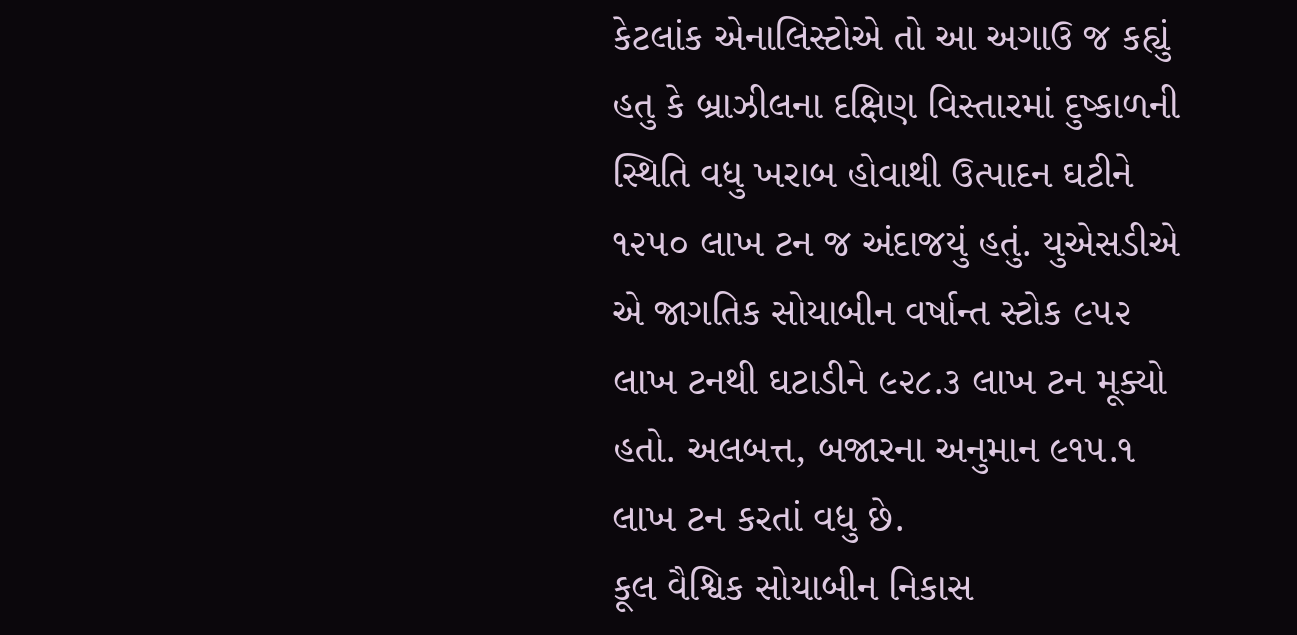કેટલાંક એનાલિસ્ટોએ તો આ અગાઉ જ કહ્યું હતુ કે બ્રાઝીલના દક્ષિણ વિસ્તારમાં દુષ્કાળની સ્થિતિ વધુ ખરાબ હોવાથી ઉત્પાદન ઘટીને ૧૨૫૦ લાખ ટન જ અંદાજયું હતું. યુએસડીએ એ જાગતિક સોયાબીન વર્ષાન્ત સ્ટોક ૯૫૨ લાખ ટનથી ઘટાડીને ૯૨૮.૩ લાખ ટન મૂક્યો હતો. અલબત્ત, બજારના અનુમાન ૯૧૫.૧ લાખ ટન કરતાં વધુ છે.
કૂલ વૈશ્વિક સોયાબીન નિકાસ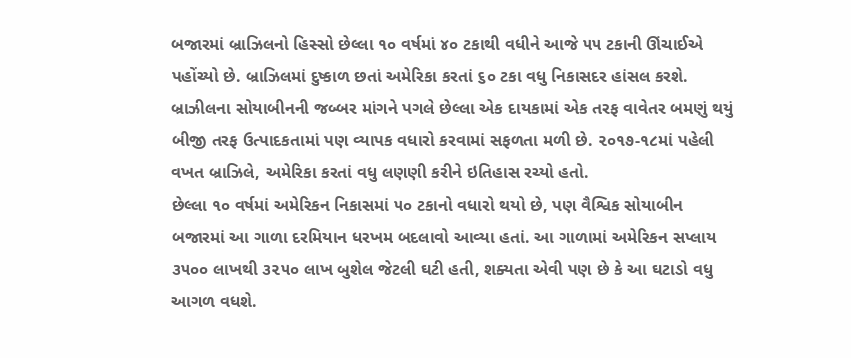બજારમાં બ્રાઝિલનો હિસ્સો છેલ્લા ૧૦ વર્ષમાં ૪૦ ટકાથી વધીને આજે ૫૫ ટકાની ઊંચાઈએ પહોંચ્યો છે. બ્રાઝિલમાં દુષ્કાળ છતાં અમેરિકા કરતાં ૬૦ ટકા વધુ નિકાસદર હાંસલ કરશે. બ્રાઝીલના સોયાબીનની જબ્બર માંગને પગલે છેલ્લા એક દાયકામાં એક તરફ વાવેતર બમણું થયું બીજી તરફ ઉત્પાદકતામાં પણ વ્યાપક વધારો કરવામાં સફળતા મળી છે. ૨૦૧૭-૧૮માં પહેલી વખત બ્રાઝિલે, અમેરિકા કરતાં વધુ લણણી કરીને ઇતિહાસ રચ્યો હતો.
છેલ્લા ૧૦ વર્ષમાં અમેરિકન નિકાસમાં ૫૦ ટકાનો વધારો થયો છે, પણ વૈશ્વિક સોયાબીન બજારમાં આ ગાળા દરમિયાન ધરખમ બદલાવો આવ્યા હતાં. આ ગાળામાં અમેરિકન સપ્લાય ૩૫૦૦ લાખથી ૩૨૫૦ લાખ બુશેલ જેટલી ઘટી હતી, શક્યતા એવી પણ છે કે આ ઘટાડો વધુ આગળ વધશે.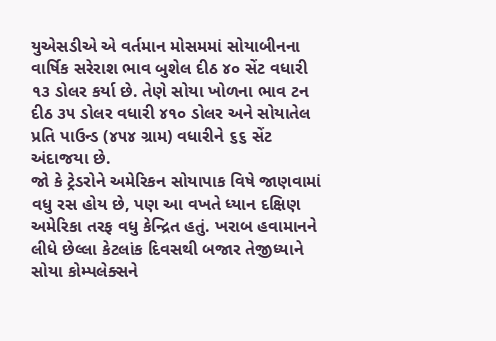યુએસડીએ એ વર્તમાન મોસમમાં સોયાબીનના વાર્ષિક સરેરાશ ભાવ બુશેલ દીઠ ૪૦ સેંટ વધારી ૧૩ ડોલર કર્યા છે. તેણે સોયા ખોળના ભાવ ટન દીઠ ૩૫ ડોલર વધારી ૪૧૦ ડોલર અને સોયાતેલ પ્રતિ પાઉન્ડ (૪૫૪ ગ્રામ) વધારીને ૬૬ સેંટ અંદાજયા છે.
જો કે ટ્રેડરોને અમેરિકન સોયાપાક વિષે જાણવામાં વધુ રસ હોય છે, પણ આ વખતે ધ્યાન દક્ષિણ અમેરિકા તરફ વધુ કેન્દ્રિત હતું. ખરાબ હવામાનને લીધે છેલ્લા કેટલાંક દિવસથી બજાર તેજીધ્યાને સોયા કોમ્પલેક્સને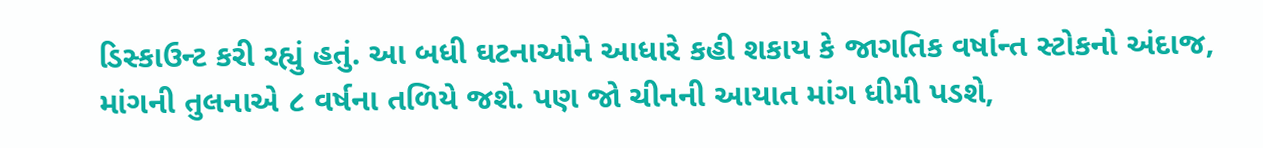ડિસ્કાઉન્ટ કરી રહ્યું હતું. આ બધી ઘટનાઓને આધારે કહી શકાય કે જાગતિક વર્ષાન્ત સ્ટોકનો અંદાજ, માંગની તુલનાએ ૮ વર્ષના તળિયે જશે. પણ જો ચીનની આયાત માંગ ધીમી પડશે,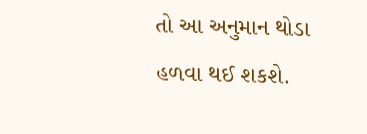તો આ અનુમાન થોડા હળવા થઈ શકશે.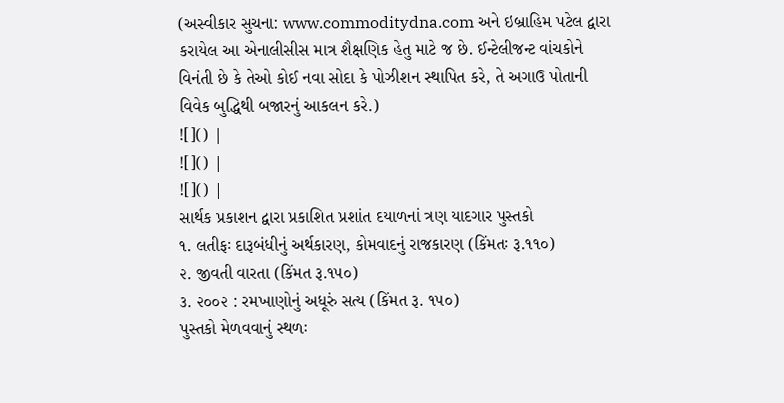(અસ્વીકાર સુચના: www.commoditydna.com અને ઇબ્રાહિમ પટેલ દ્વારા કરાયેલ આ એનાલીસીસ માત્ર શૈક્ષણિક હેતુ માટે જ છે. ઈન્ટેલીજન્ટ વાંચકોને વિનંતી છે કે તેઓ કોઈ નવા સોદા કે પોઝીશન સ્થાપિત કરે, તે અગાઉ પોતાની વિવેક બુદ્ધિથી બજારનું આકલન કરે.)
![]() |
![]() |
![]() |
સાર્થક પ્રકાશન દ્વારા પ્રકાશિત પ્રશાંત દયાળનાં ત્રણ યાદગાર પુસ્તકો
૧. લતીફઃ દારૂબંધીનું અર્થકારણ, કોમવાદનું રાજકારણ (કિંમતઃ રૂ.૧૧૦)
૨. જીવતી વારતા (કિંમત રૂ.૧૫૦)
૩. ૨૦૦૨ : રમખાણોનું અધૂરું સત્ય (કિંમત રૂ. ૧૫૦)
પુસ્તકો મેળવવાનું સ્થળઃ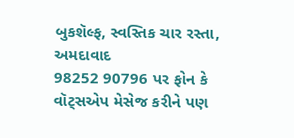બુકશૅલ્ફ, સ્વસ્તિક ચાર રસ્તા, અમદાવાદ
98252 90796 પર ફોન કે વૉટ્સએપ મેસેજ કરીને પણ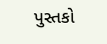પુસ્તકો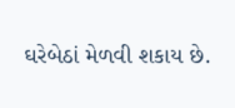ઘરેબેઠાં મેળવી શકાય છે.